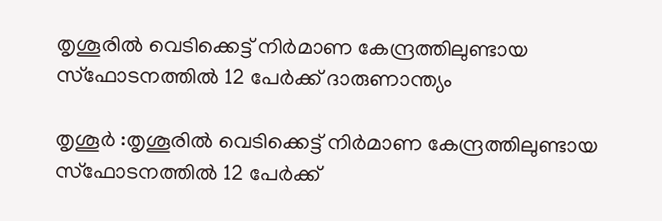തൃശൂരില്‍ വെടിക്കെട്ട് നിര്‍മാണ കേന്ദ്രത്തിലുണ്ടായ സ്ഫോടനത്തില്‍ 12 പേര്‍ക്ക് ദാരുണാന്ത്യം

തൃശൂർ :തൃശൂരില്‍ വെടിക്കെട്ട് നിര്‍മാണ കേന്ദ്രത്തിലുണ്ടായ സ്ഫോടനത്തില്‍ 12 പേര്‍ക്ക്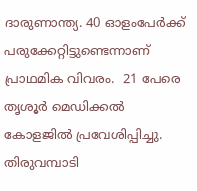ദാരുണാന്ത്യ. 40 ഓളംപേർക്ക് പരുക്കേറ്റിട്ടുണ്ടെന്നാണ് പ്രാഥമിക വിവരം.  21 പേരെ തൃശൂര്‍ മെഡിക്കല്‍ കോളജില്‍ പ്രവേശിപ്പിച്ചു. തിരുവമ്പാടി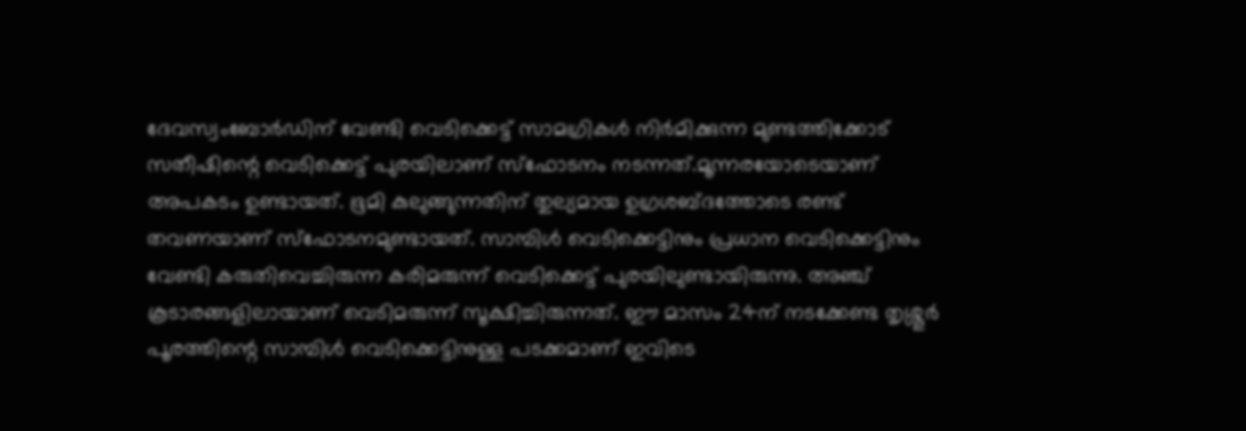ദേവസ്വംബോർഡിന് വേണ്ടി വെടിക്കെട്ട് സാമഗ്രികൾ നിർമിക്കുന്ന മുണ്ടത്തിക്കോട് സതീഷിന്റെ വെടിക്കെട്ട് പുരയിലാണ് സ്‌ഫോടനം നടന്നത്.മൂന്നരയോടെയാണ് അപകടം ഉണ്ടായത്. ഭൂമി കുലുങ്ങുന്നതിന് തുല്യമായ ഉഗ്രശബ്ദത്തോടെ രണ്ട് തവണയാണ് സ്‌ഫോടനമുണ്ടായത്. സാമ്പിള്‍ വെടിക്കെട്ടിനും പ്രധാന വെടിക്കെട്ടിനും വേണ്ടി കരുതിവെച്ചിരുന്ന കരിമരുന്ന് വെടിക്കെട്ട് പുരയിലുണ്ടായിരുന്നു. അഞ്ച് കൂടാരങ്ങളിലായാണ് വെടിമരുന്ന് സൂക്ഷിച്ചിരുന്നത്. ഈ മാസം 24ന് നടക്കേണ്ട തൃശ്ശൂർ പൂരത്തിന്റെ സാമ്പിൾ വെടിക്കെട്ടിനുള്ള പടക്കമാണ് ഇവിടെ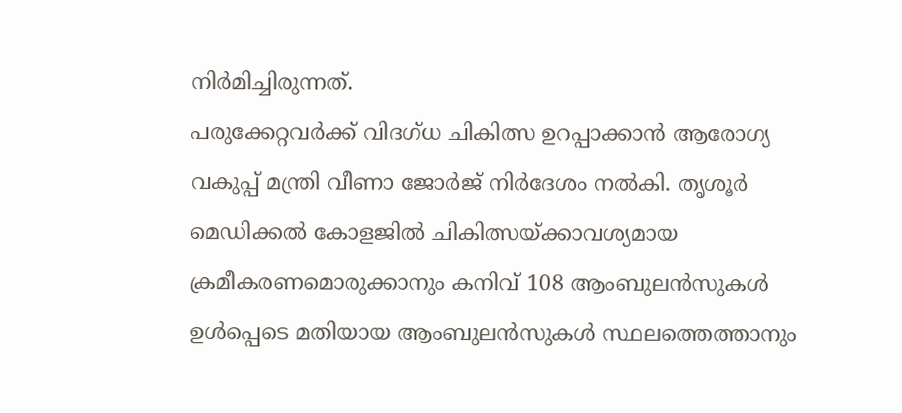നിർമിച്ചിരുന്നത്.
പരുക്കേറ്റവര്‍ക്ക് വിദഗ്ധ ചികിത്സ ഉറപ്പാക്കാന്‍ ആരോഗ്യ വകുപ്പ് മന്ത്രി വീണാ ജോര്‍ജ് നിര്‍ദേശം നല്‍കി. തൃശൂര്‍ മെഡിക്കല്‍ കോളജില്‍ ചികിത്സയ്ക്കാവശ്യമായ ക്രമീകരണമൊരുക്കാനും കനിവ് 108 ആംബുലന്‍സുകള്‍ ഉള്‍പ്പെടെ മതിയായ ആംബുലന്‍സുകള്‍ സ്ഥലത്തെത്താനും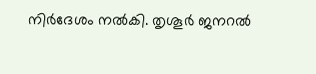നിര്‍ദേശം നല്‍കി. തൃശൂര്‍ ജനറല്‍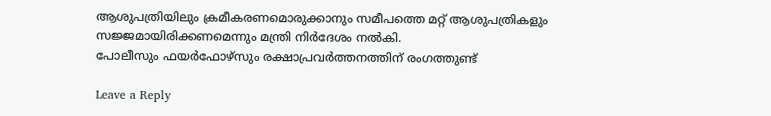ആശുപത്രിയിലും ക്രമീകരണമൊരുക്കാനും സമീപത്തെ മറ്റ് ആശുപത്രികളും സജ്ജമായിരിക്കണമെന്നും മന്ത്രി നിര്‍ദേശം നല്‍കി.
പോലീസും ഫയർഫോഴ്സും രക്ഷാപ്രവർത്തനത്തിന് രംഗത്തുണ്ട്

Leave a Reply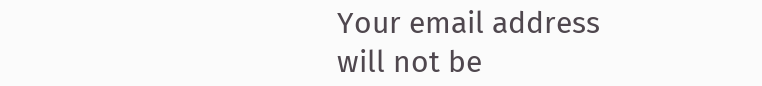Your email address will not be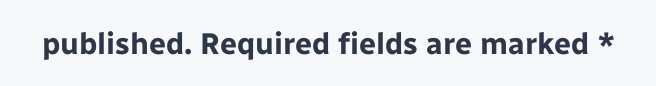published. Required fields are marked *